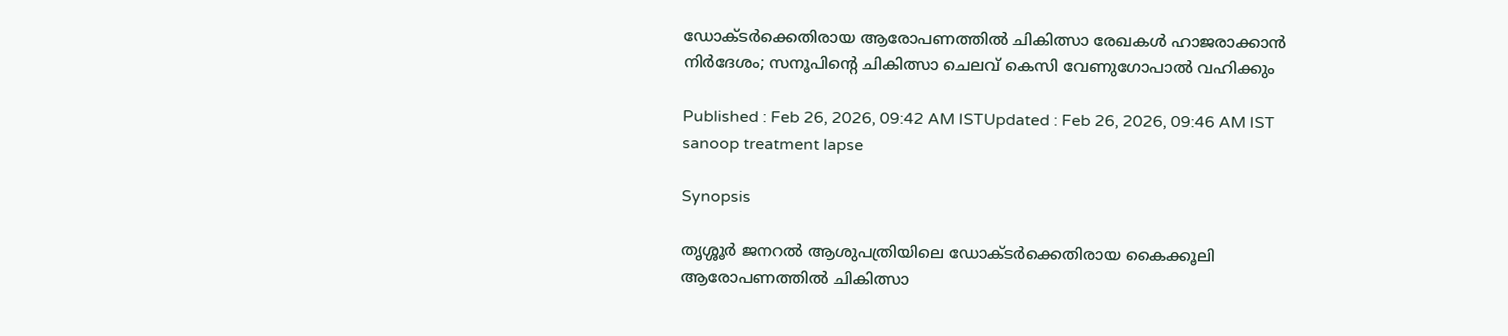ഡോക്ടര്‍ക്കെതിരായ ആരോപണത്തിൽ ചികിത്സാ രേഖകള്‍ ഹാജരാക്കാൻ നിര്‍ദേശം; സനൂപിന്‍റെ ചികിത്സാ ചെലവ് കെസി വേണുഗോപാൽ വഹിക്കും

Published : Feb 26, 2026, 09:42 AM ISTUpdated : Feb 26, 2026, 09:46 AM IST
sanoop treatment lapse

Synopsis

തൃശ്ശൂർ ജനറൽ ആശുപത്രിയിലെ ഡോക്ടർക്കെതിരായ കൈക്കൂലി ആരോപണത്തിൽ ചികിത്സാ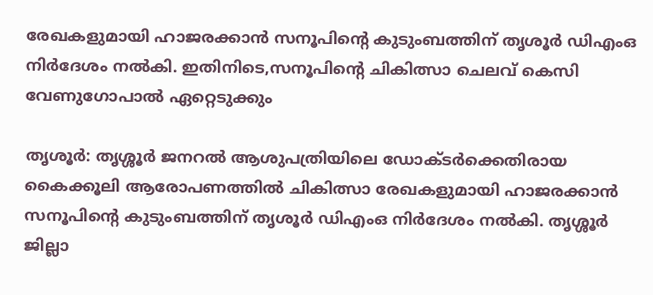രേഖകളുമായി ഹാജരക്കാൻ സനൂപിന്‍റെ കുടുംബത്തിന് തൃശൂര്‍ ഡിഎംഒ നിര്‍ദേശം നൽകി. ഇതിനിടെ,സനൂപിന്‍റെ ചികിത്സാ ചെലവ് കെസി വേണുഗോപാൽ ഏറ്റെടുക്കും

തൃശൂര്‍: തൃശ്ശൂർ ജനറൽ ആശുപത്രിയിലെ ഡോക്ടർക്കെതിരായ കൈക്കൂലി ആരോപണത്തിൽ ചികിത്സാ രേഖകളുമായി ഹാജരക്കാൻ സനൂപിന്‍റെ കുടുംബത്തിന് തൃശൂര്‍ ഡിഎംഒ നിര്‍ദേശം നൽകി. തൃശ്ശൂർ ജില്ലാ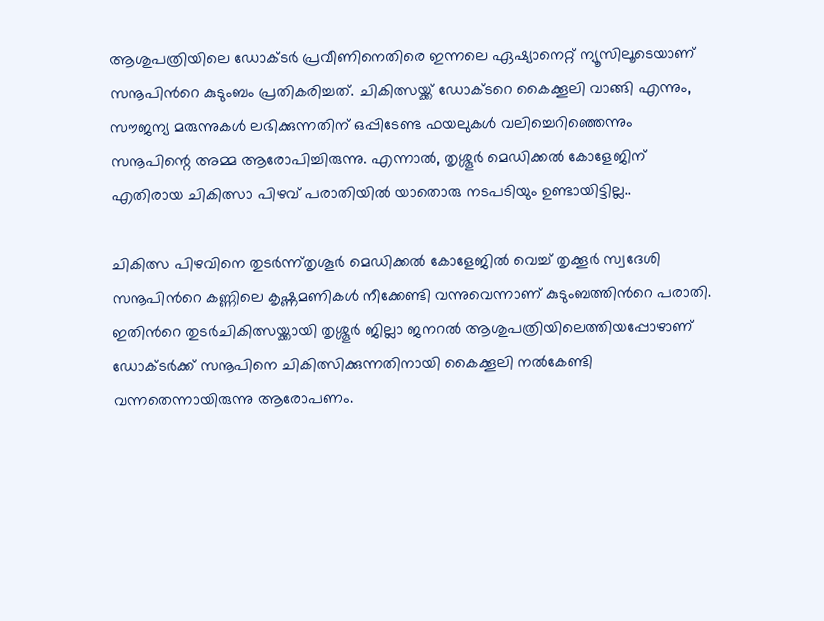ആശുപത്രിയിലെ ഡോക്ടർ പ്രവീണിനെതിരെ ഇന്നലെ ഏഷ്യാനെറ്റ് ന്യൂസിലൂടെയാണ് സനൂപിന്‍റെ കുടുംബം പ്രതികരിച്ചത്. ചികിത്സയ്ക്ക് ഡോക്ടറെ കൈക്കൂലി വാങ്ങി എന്നും, സൗജന്യ മരുന്നുകൾ ലഭിക്കുന്നതിന് ഒപ്പിടേണ്ട ഫയലുകൾ വലിച്ചെറിഞ്ഞെന്നും സനൂപിന്റെ അമ്മ ആരോപിച്ചിരുന്നു. എന്നാൽ, തൃശ്ശൂർ മെഡിക്കൽ കോളേജിന് എതിരായ ചികിത്സാ പിഴവ് പരാതിയിൽ യാതൊരു നടപടിയും ഉണ്ടായിട്ടില്ല..

ചികിത്സ പിഴവിനെ തുടർന്ന്തൃശൂർ മെഡിക്കൽ കോളേജിൽ വെച്ച് തൃക്കൂര്‍ സ്വദേശി സനൂപിന്‍റെ കണ്ണിലെ കൃഷ്ണമണികൾ നീക്കേണ്ടി വന്നുവെന്നാണ് കുടുംബത്തിന്‍റെ പരാതി. ഇതിന്‍റെ തുടർചികിത്സയ്ക്കായി തൃശ്ശൂർ ജില്ലാ ജനറൽ ആശുപത്രിയിലെത്തിയപ്പോഴാണ് ഡോക്ടർക്ക് സനൂപിനെ ചികിത്സിക്കുന്നതിനായി കൈക്കൂലി നൽകേണ്ടി വന്നതെന്നായിരുന്നു ആരോപണം.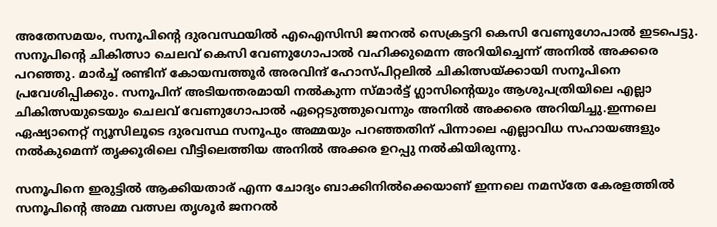അതേസമയം, സനൂപിന്‍റെ ദുരവസ്ഥയിൽ എഐസിസി ജനറൽ സെക്രട്ടറി കെസി വേണുഗോപാൽ ഇടപെട്ടു. സനൂപിന്‍റെ ചികിത്സാ ചെലവ് കെസി വേണുഗോപാൽ വഹിക്കുമെന്ന അറിയിച്ചെന്ന് അനിൽ അക്കരെ പറഞ്ഞു. മാർച്ച് രണ്ടിന് കോയമ്പത്തൂർ അരവിന്ദ് ഹോസ്പിറ്റലിൽ ചികിത്സയ്ക്കായി സനൂപിനെ പ്രവേശിപ്പിക്കും. സനൂപിന് അടിയന്തരമായി നൽകുന്ന സ്മാർട്ട് ഗ്ലാസിന്‍റെയും ആശുപത്രിയിലെ എല്ലാ ചികിത്സയുടെയും ചെലവ് വേണുഗോപാൽ ഏറ്റെടുത്തുവെന്നും അനിൽ അക്കരെ അറിയിച്ചു.ഇന്നലെ ഏഷ്യാനെറ്റ് ന്യൂസിലൂടെ ദുരവസ്ഥ സനൂപും അമ്മയും പറഞ്ഞതിന് പിന്നാലെ എല്ലാവിധ സഹായങ്ങളും നൽകുമെന്ന് തൃക്കൂരിലെ വീട്ടിലെത്തിയ അനിൽ അക്കര ഉറപ്പു നൽകിയിരുന്നു.

സനൂപിനെ ഇരുട്ടിൽ ആക്കിയതാര് എന്ന ചോദ്യം ബാക്കിനിൽക്കെയാണ് ഇന്നലെ നമസ്തേ കേരളത്തിൽ സനൂപിന്‍റെ അമ്മ വത്സല തൃശൂര്‍ ജനറൽ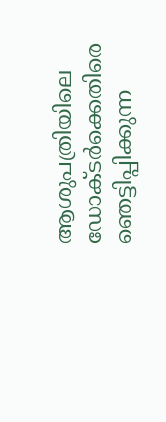ആശുപത്രിയിലെ ഡോക്ടര്‍ക്കെതിരെ ഞെട്ടിപ്പിക്കുന്ന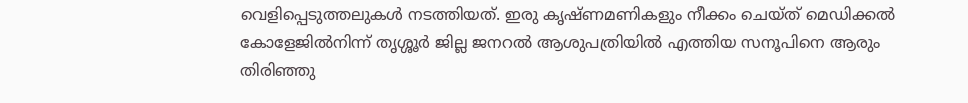വെളിപ്പെടുത്തലുകൾ നടത്തിയത്. ഇരു കൃഷ്ണമണികളും നീക്കം ചെയ്ത് മെഡിക്കൽ കോളേജിൽനിന്ന് തൃശ്ശൂർ ജില്ല ജനറൽ ആശുപത്രിയിൽ എത്തിയ സനൂപിനെ ആരും തിരിഞ്ഞു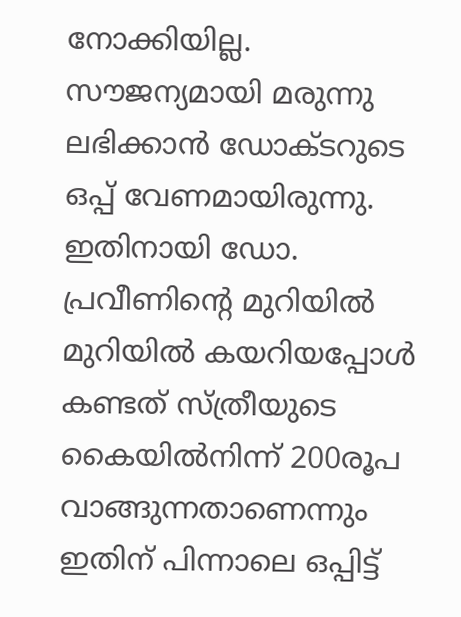നോക്കിയില്ല. സൗജന്യമായി മരുന്നു ലഭിക്കാൻ ഡോക്ടറുടെ ഒപ്പ് വേണമായിരുന്നു. ഇതിനായി ഡോ. പ്രവീണിന്‍റെ മുറിയിൽ മുറിയിൽ കയറിയപ്പോൾ കണ്ടത് സ്ത്രീയുടെ കൈയിൽനിന്ന് 200രൂപ വാങ്ങുന്നതാണെന്നും ഇതിന് പിന്നാലെ ഒപ്പിട്ട്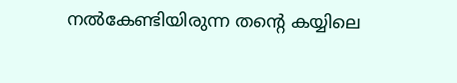നൽകേണ്ടിയിരുന്ന തന്‍റെ കയ്യിലെ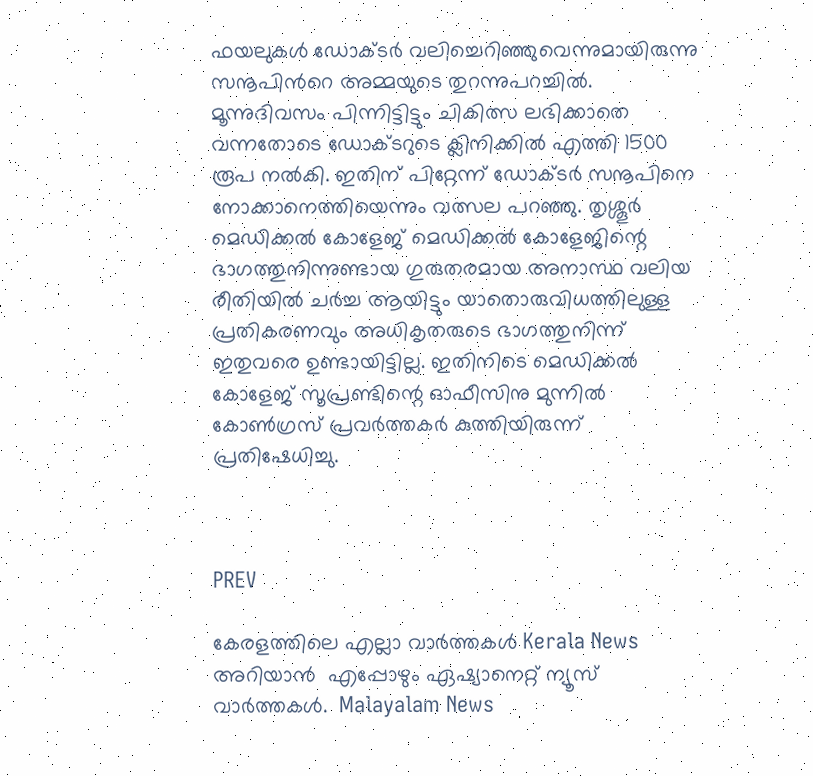ഫയലുകൾ ഡോക്ടർ വലിച്ചെറിഞ്ഞുവെന്നുമായിരുന്നു സനൂപിന്‍റെ അമ്മയുടെ തുറന്നുപറച്ചിൽ. മൂന്നുദിവസം പിന്നിട്ടിട്ടും ചികിത്സ ലഭിക്കാതെ വന്നതോടെ ഡോക്ടറുടെ ക്ലിനിക്കിൽ എത്തി 1500 രൂപ നൽകി. ഇതിന് പിറ്റേന്ന് ഡോക്ടർ സനൂപിനെ നോക്കാനെത്തിയെന്നും വത്സല പറഞ്ഞു. തൃശ്ശൂർ മെഡിക്കൽ കോളേജ് മെഡിക്കൽ കോളേജിന്റെ ഭാഗത്തുനിന്നുണ്ടായ ഗുരുതരമായ അനാസ്ഥ വലിയ രീതിയിൽ ചർച്ച ആയിട്ടും യാതൊരുവിധത്തിലുള്ള പ്രതികരണവും അധികൃതരുടെ ഭാഗത്തുനിന്ന് ഇതുവരെ ഉണ്ടായിട്ടില്ല. ഇതിനിടെ മെഡിക്കൽ കോളേജ് സൂപ്രണ്ടിന്റെ ഓഫീസിനു മുന്നിൽ കോൺഗ്രസ് പ്രവർത്തകർ കുത്തിയിരുന്ന് പ്രതിഷേധിച്ചു.



PREV

കേരളത്തിലെ എല്ലാ വാർത്തകൾ Kerala News അറിയാൻ  എപ്പോഴും ഏഷ്യാനെറ്റ് ന്യൂസ് വാർത്തകൾ.  Malayalam News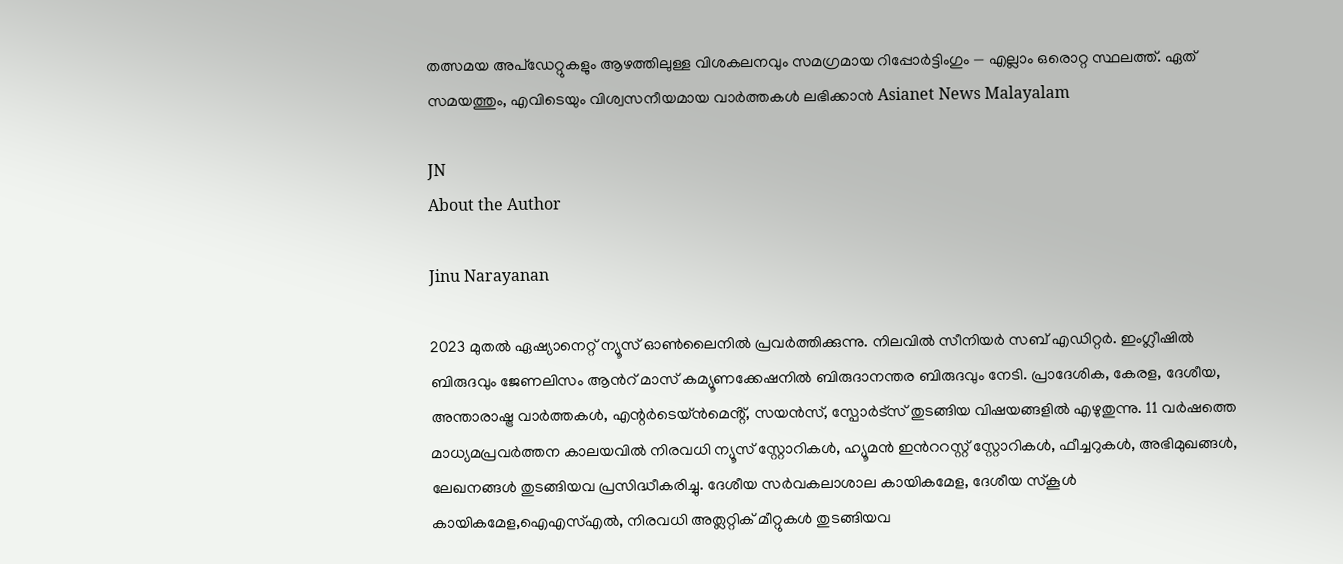തത്സമയ അപ്‌ഡേറ്റുകളും ആഴത്തിലുള്ള വിശകലനവും സമഗ്രമായ റിപ്പോർട്ടിംഗും — എല്ലാം ഒരൊറ്റ സ്ഥലത്ത്. ഏത് സമയത്തും, എവിടെയും വിശ്വസനീയമായ വാർത്തകൾ ലഭിക്കാൻ Asianet News Malayalam

JN
About the Author

Jinu Narayanan

2023 മുതൽ ഏഷ്യാനെറ്റ് ന്യൂസ് ഓണ്‍ലൈനിൽ പ്രവര്‍ത്തിക്കുന്നു. നിലവിൽ സീനിയര്‍ സബ് എഡിറ്റര്‍. ഇംഗ്ലീഷിൽ ബിരുദവും ജേണലിസം ആന്‍റ് മാസ് കമ്യൂണക്കേഷനിൽ ബിരുദാനന്തര ബിരുദവും നേടി. പ്രാദേശിക, കേരള, ദേശീയ, അന്താരാഷ്ട്ര വാര്‍ത്തകള്‍, എന്റർടെയ്ൻമെൻ്റ്, സയൻസ്, സ്പോര്‍ട്സ് തുടങ്ങിയ വിഷയങ്ങളിൽ എഴുതുന്നു. 11 വര്‍ഷത്തെ മാധ്യമപ്രവര്‍ത്തന കാലയവിൽ നിരവധി ന്യൂസ് സ്റ്റോറികള്‍, ഹ്യൂമൻ ഇന്‍ററസ്റ്റ് സ്റ്റോറികള്‍, ഫീച്ചറുകള്‍, അഭിമുഖങ്ങള്‍, ലേഖനങ്ങള്‍ തുടങ്ങിയവ പ്രസിദ്ധീകരിച്ചു. ദേശീയ സര്‍വകലാശാല കായികമേള, ദേശീയ സ്കൂള്‍ കായികമേള,ഐഎസ്എൽ, നിരവധി അത്ലറ്റിക് മീറ്റുകള്‍ തുടങ്ങിയവ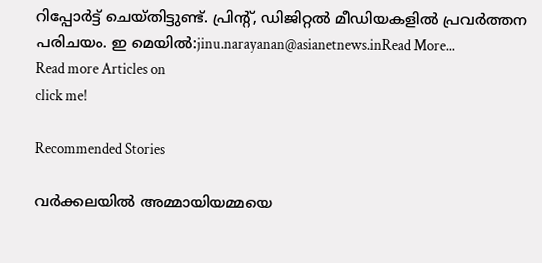റിപ്പോര്‍ട്ട് ചെയ്തിട്ടുണ്ട്. പ്രിന്‍റ്, ഡിജിറ്റൽ മീഡിയകളിൽ പ്രവര്‍ത്തന പരിചയം. ഇ മെയിൽ:jinu.narayanan@asianetnews.inRead More...
Read more Articles on
click me!

Recommended Stories

വര്‍ക്കലയിൽ അമ്മായിയമ്മയെ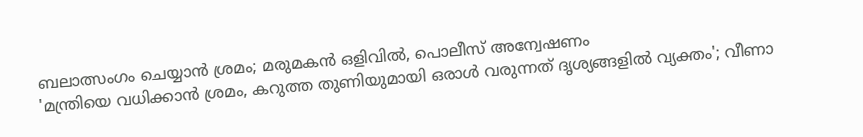ബലാത്സംഗം ചെയ്യാൻ ശ്രമം; മരുമകൻ ഒളിവിൽ, പൊലീസ് അന്വേഷണം
'മന്ത്രിയെ വധിക്കാൻ ശ്രമം, കറുത്ത തുണിയുമായി ഒരാള്‍ വരുന്നത് ദൃശ്യങ്ങളിൽ വ്യക്തം'; വീണാ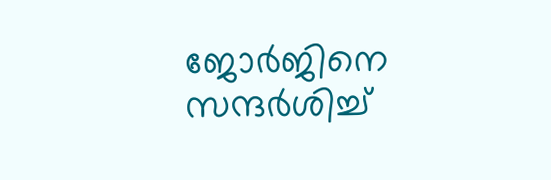ജോര്‍ജിനെ സന്ദര്‍ശിച്ച്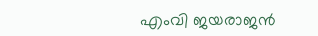എംവി ജയരാജൻ